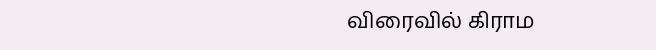விரைவில் கிராம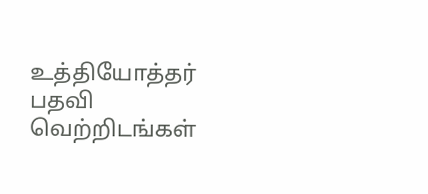உத்தியோத்தர் பதவி வெற்றிடங்கள்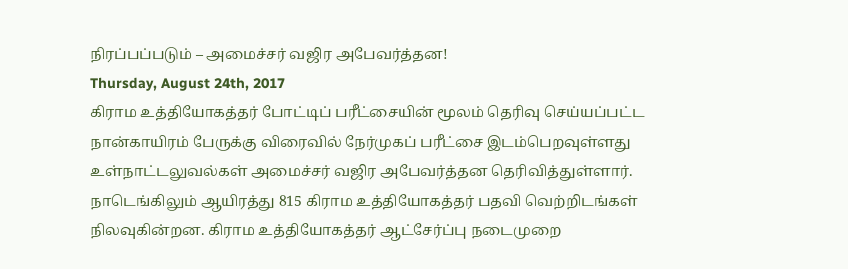நிரப்பப்படும் – அமைச்சர் வஜிர அபேவர்த்தன!
Thursday, August 24th, 2017
கிராம உத்தியோகத்தர் போட்டிப் பரீட்சையின் மூலம் தெரிவு செய்யப்பட்ட நான்காயிரம் பேருக்கு விரைவில் நேர்முகப் பரீட்சை இடம்பெறவுள்ளது உள்நாட்டலுவல்கள் அமைச்சர் வஜிர அபேவர்த்தன தெரிவித்துள்ளார்.
நாடெங்கிலும் ஆயிரத்து 815 கிராம உத்தியோகத்தர் பதவி வெற்றிடங்கள் நிலவுகின்றன. கிராம உத்தியோகத்தர் ஆட்சேர்ப்பு நடைமுறை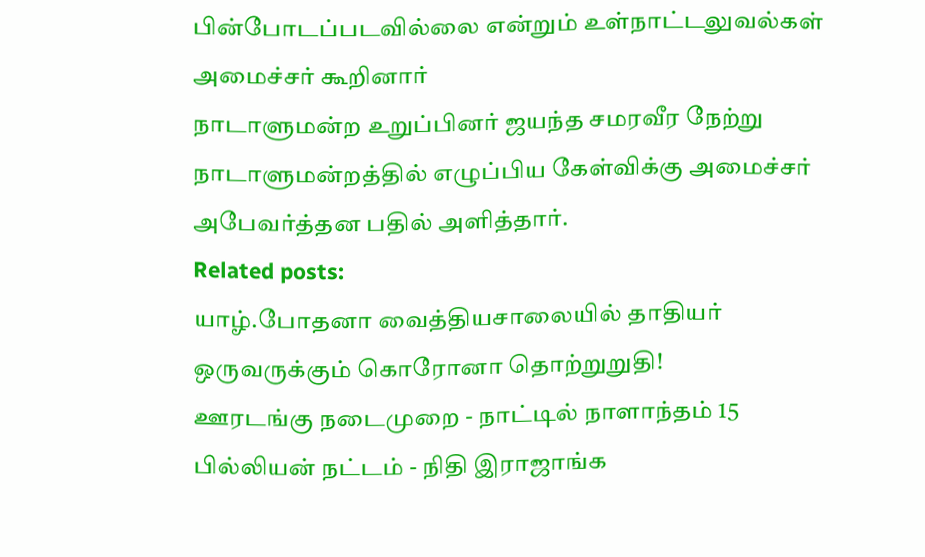பின்போடப்படவில்லை என்றும் உள்நாட்டலுவல்கள் அமைச்சர் கூறினார்
நாடாளுமன்ற உறுப்பினர் ஜயந்த சமரவீர நேற்று நாடாளுமன்றத்தில் எழுப்பிய கேள்விக்கு அமைச்சர் அபேவர்த்தன பதில் அளித்தார்.
Related posts:
யாழ்.போதனா வைத்தியசாலையில் தாதியர் ஒருவருக்கும் கொரோனா தொற்றுறுதி!
ஊரடங்கு நடைமுறை - நாட்டில் நாளாந்தம் 15 பில்லியன் நட்டம் - நிதி இராஜாங்க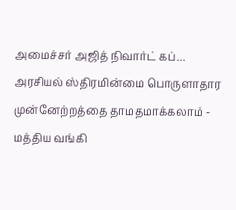அமைச்சர் அஜித் நிவார்ட் கப்...
அரசியல் ஸ்திரமின்மை பொருளாதார முன்னேற்றத்தை தாமதமாக்கலாம் - மத்திய வங்கி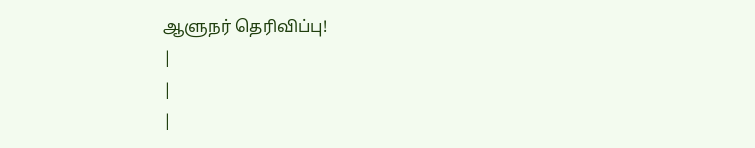ஆளுநர் தெரிவிப்பு!
|
|
|